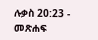ሉቃስ 20:23 - መጽሐፍ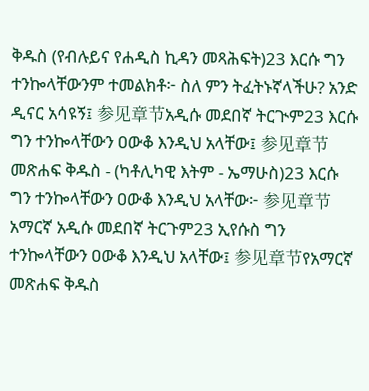ቅዱስ (የብሉይና የሐዲስ ኪዳን መጻሕፍት)23 እርሱ ግን ተንኰላቸውንም ተመልክቶ፦ ስለ ምን ትፈትኑኛላችሁ? አንድ ዲናር አሳዩኝ፤ 参见章节አዲሱ መደበኛ ትርጒም23 እርሱ ግን ተንኰላቸውን ዐውቆ እንዲህ አላቸው፤ 参见章节መጽሐፍ ቅዱስ - (ካቶሊካዊ እትም - ኤማሁስ)23 እርሱ ግን ተንኰላቸውን ዐውቆ እንዲህ አላቸው፦ 参见章节አማርኛ አዲሱ መደበኛ ትርጉም23 ኢየሱስ ግን ተንኰላቸውን ዐውቆ እንዲህ አላቸው፤ 参见章节የአማርኛ መጽሐፍ ቅዱስ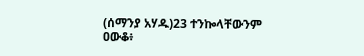(ሰማንያ አሃዱ)23 ተንኰላቸውንም ዐውቆ፥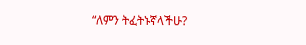“ለምን ትፈትኑኛላችሁ?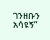ገንዘቡን አሳዩኝ”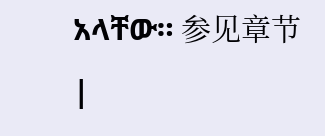አላቸው። 参见章节 |